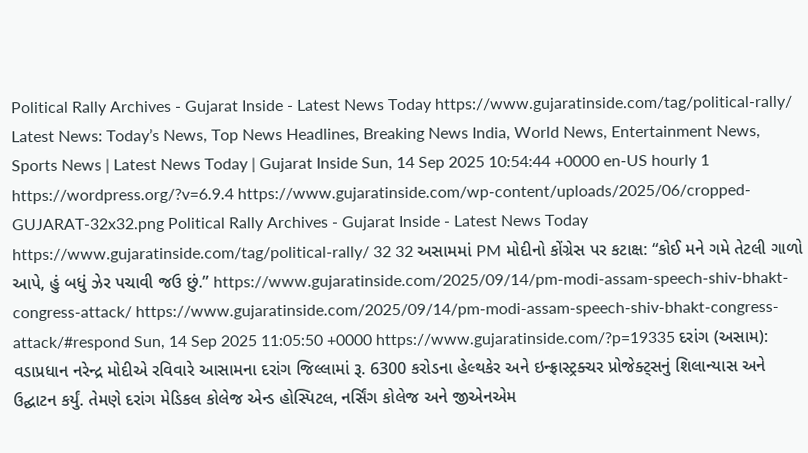Political Rally Archives - Gujarat Inside - Latest News Today https://www.gujaratinside.com/tag/political-rally/ Latest News: Today’s News, Top News Headlines, Breaking News India, World News, Entertainment News, Sports News | Latest News Today | Gujarat Inside Sun, 14 Sep 2025 10:54:44 +0000 en-US hourly 1 https://wordpress.org/?v=6.9.4 https://www.gujaratinside.com/wp-content/uploads/2025/06/cropped-GUJARAT-32x32.png Political Rally Archives - Gujarat Inside - Latest News Today https://www.gujaratinside.com/tag/political-rally/ 32 32 અસામમાં PM મોદીનો કોંગ્રેસ પર કટાક્ષ: “કોઈ મને ગમે તેટલી ગાળો આપે, હું બધું ઝેર પચાવી જઉ છું.” https://www.gujaratinside.com/2025/09/14/pm-modi-assam-speech-shiv-bhakt-congress-attack/ https://www.gujaratinside.com/2025/09/14/pm-modi-assam-speech-shiv-bhakt-congress-attack/#respond Sun, 14 Sep 2025 11:05:50 +0000 https://www.gujaratinside.com/?p=19335 દરાંગ (અસામ): વડાપ્રધાન નરેન્દ્ર મોદીએ રવિવારે આસામના દરાંગ જિલ્લામાં રૂ. 6300 કરોડના હેલ્થકેર અને ઇન્ફ્રાસ્ટ્રક્ચર પ્રોજેક્ટ્સનું શિલાન્યાસ અને ઉદ્ઘાટન કર્યું. તેમણે દરાંગ મેડિકલ કોલેજ એન્ડ હોસ્પિટલ, નર્સિંગ કોલેજ અને જીએનએમ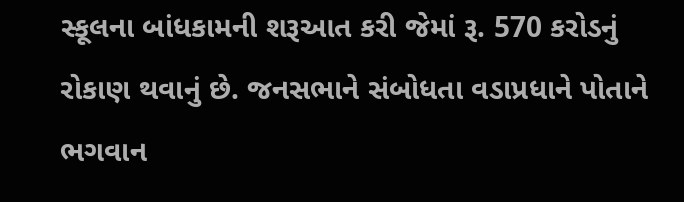સ્કૂલના બાંધકામની શરૂઆત કરી જેમાં રૂ. 570 કરોડનું રોકાણ થવાનું છે. જનસભાને સંબોધતા વડાપ્રધાને પોતાને ભગવાન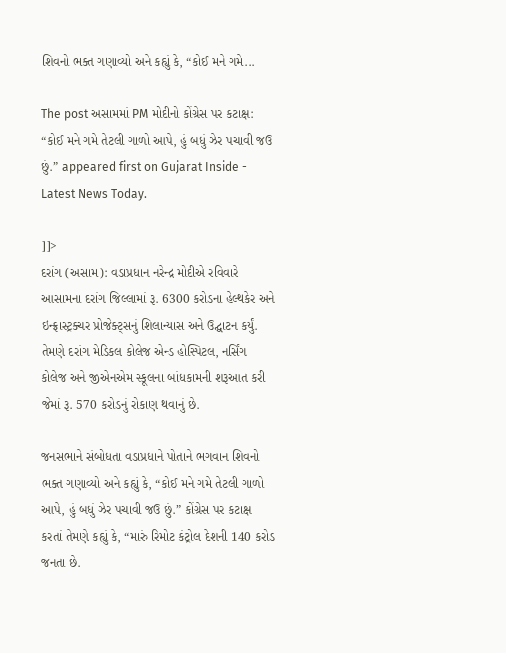શિવનો ભક્ત ગણાવ્યો અને કહ્યું કે, “કોઈ મને ગમે...

The post અસામમાં PM મોદીનો કોંગ્રેસ પર કટાક્ષ: “કોઈ મને ગમે તેટલી ગાળો આપે, હું બધું ઝેર પચાવી જઉ છું.” appeared first on Gujarat Inside - Latest News Today.

]]>
દરાંગ (અસામ): વડાપ્રધાન નરેન્દ્ર મોદીએ રવિવારે આસામના દરાંગ જિલ્લામાં રૂ. 6300 કરોડના હેલ્થકેર અને ઇન્ફ્રાસ્ટ્રક્ચર પ્રોજેક્ટ્સનું શિલાન્યાસ અને ઉદ્ઘાટન કર્યું. તેમણે દરાંગ મેડિકલ કોલેજ એન્ડ હોસ્પિટલ, નર્સિંગ કોલેજ અને જીએનએમ સ્કૂલના બાંધકામની શરૂઆત કરી જેમાં રૂ. 570 કરોડનું રોકાણ થવાનું છે.

જનસભાને સંબોધતા વડાપ્રધાને પોતાને ભગવાન શિવનો ભક્ત ગણાવ્યો અને કહ્યું કે, “કોઈ મને ગમે તેટલી ગાળો આપે, હું બધું ઝેર પચાવી જઉ છું.” કોંગ્રેસ પર કટાક્ષ કરતાં તેમણે કહ્યું કે, “મારું રિમોટ કંટ્રોલ દેશની 140 કરોડ જનતા છે.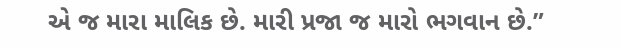એ જ મારા માલિક છે. મારી પ્રજા જ મારો ભગવાન છે.”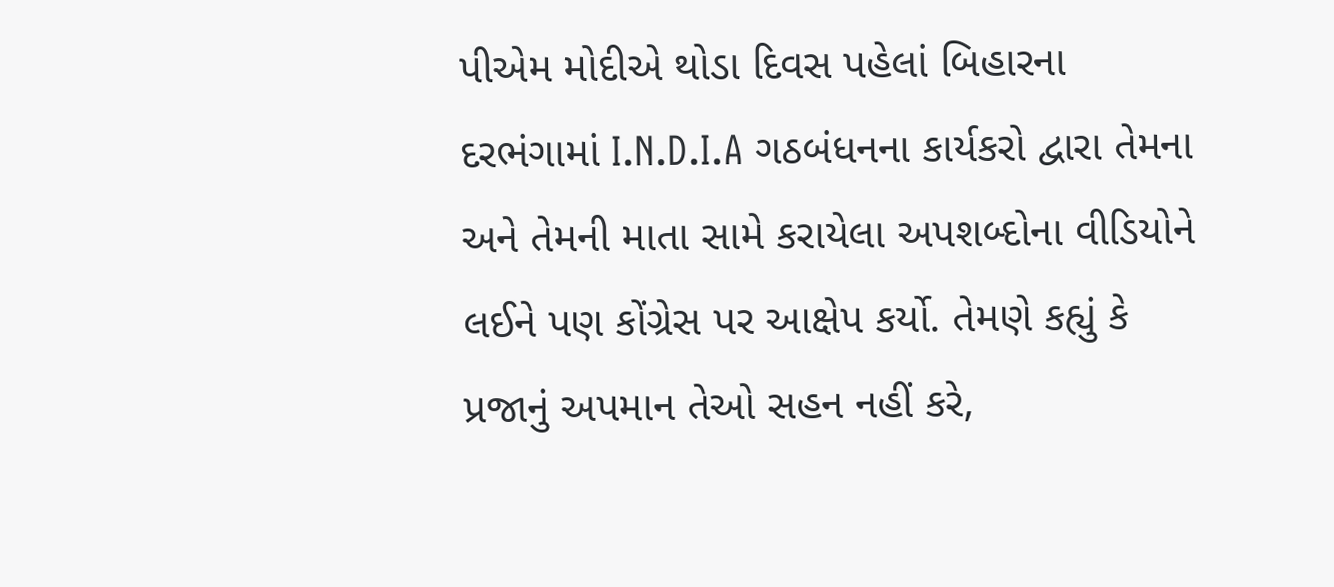પીએમ મોદીએ થોડા દિવસ પહેલાં બિહારના દરભંગામાં I.N.D.I.A ગઠબંધનના કાર્યકરો દ્વારા તેમના અને તેમની માતા સામે કરાયેલા અપશબ્દોના વીડિયોને લઈને પણ કોંગ્રેસ પર આક્ષેપ કર્યો. તેમણે કહ્યું કે પ્રજાનું અપમાન તેઓ સહન નહીં કરે,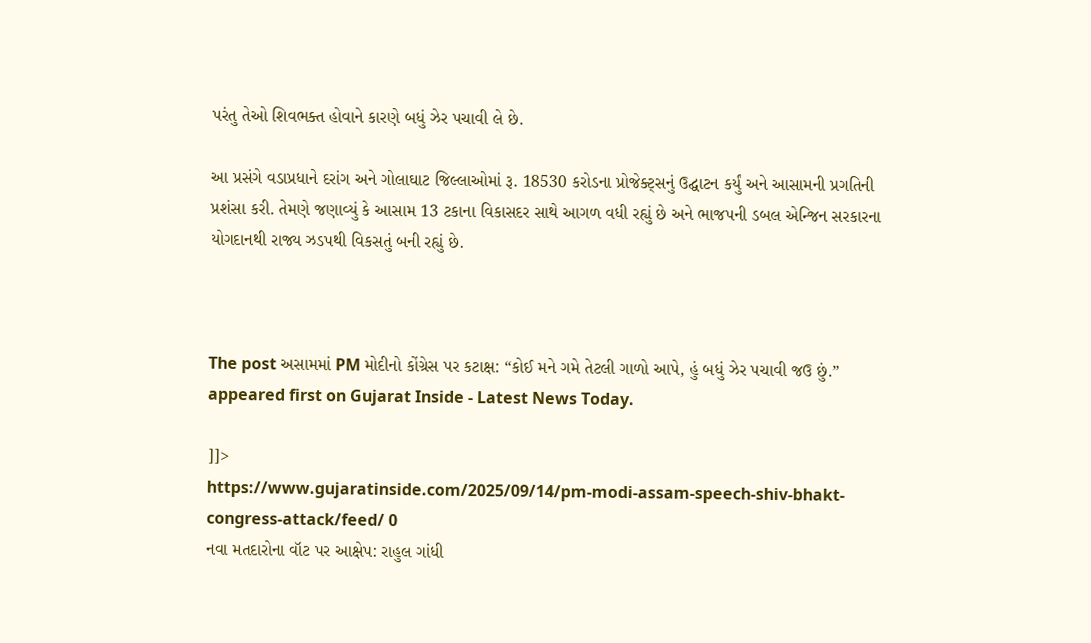પરંતુ તેઓ શિવભક્ત હોવાને કારણે બધું ઝેર પચાવી લે છે.

આ પ્રસંગે વડાપ્રધાને દરાંગ અને ગોલાઘાટ જિલ્લાઓમાં રૂ. 18530 કરોડના પ્રોજેક્ટ્સનું ઉદ્ઘાટન કર્યું અને આસામની પ્રગતિની પ્રશંસા કરી. તેમણે જણાવ્યું કે આસામ 13 ટકાના વિકાસદર સાથે આગળ વધી રહ્યું છે અને ભાજપની ડબલ એન્જિન સરકારના યોગદાનથી રાજ્ય ઝડપથી વિકસતું બની રહ્યું છે.



The post અસામમાં PM મોદીનો કોંગ્રેસ પર કટાક્ષ: “કોઈ મને ગમે તેટલી ગાળો આપે, હું બધું ઝેર પચાવી જઉ છું.” appeared first on Gujarat Inside - Latest News Today.

]]>
https://www.gujaratinside.com/2025/09/14/pm-modi-assam-speech-shiv-bhakt-congress-attack/feed/ 0
નવા મતદારોના વૉટ પર આક્ષેપ: રાહુલ ગાંધી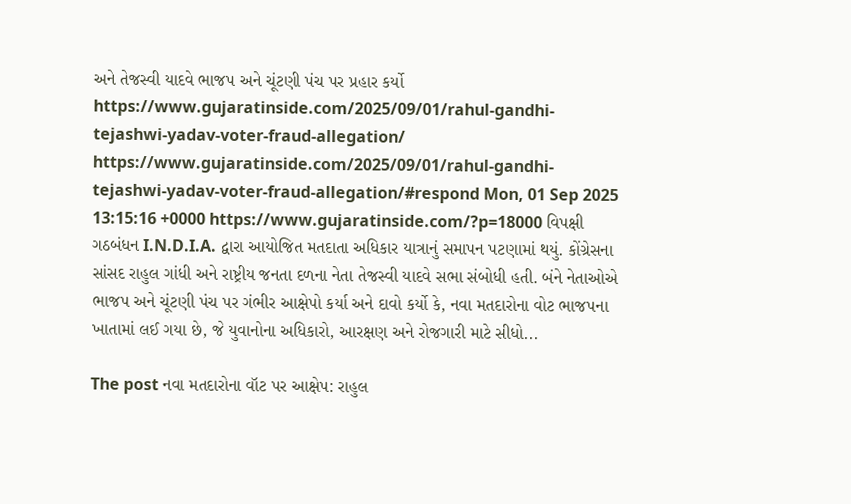અને તેજસ્વી યાદવે ભાજપ અને ચૂંટણી પંચ પર પ્રહાર કર્યો https://www.gujaratinside.com/2025/09/01/rahul-gandhi-tejashwi-yadav-voter-fraud-allegation/ https://www.gujaratinside.com/2025/09/01/rahul-gandhi-tejashwi-yadav-voter-fraud-allegation/#respond Mon, 01 Sep 2025 13:15:16 +0000 https://www.gujaratinside.com/?p=18000 વિપક્ષી ગઠબંધન I.N.D.I.A. દ્વારા આયોજિત મતદાતા અધિકાર યાત્રાનું સમાપન પટણામાં થયું. કોંગ્રેસના સાંસદ રાહુલ ગાંધી અને રાષ્ટ્રીય જનતા દળના નેતા તેજસ્વી યાદવે સભા સંબોધી હતી. બંને નેતાઓએ ભાજપ અને ચૂંટણી પંચ પર ગંભીર આક્ષેપો કર્યા અને દાવો કર્યો કે, નવા મતદારોના વોટ ભાજપના ખાતામાં લઈ ગયા છે, જે યુવાનોના અધિકારો, આરક્ષણ અને રોજગારી માટે સીધો...

The post નવા મતદારોના વૉટ પર આક્ષેપ: રાહુલ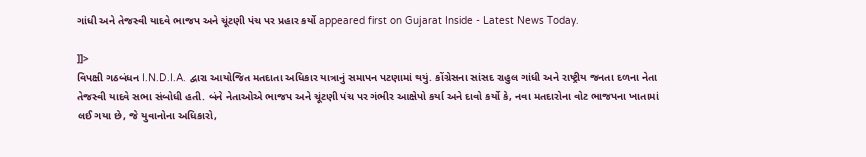ગાંધી અને તેજસ્વી યાદવે ભાજપ અને ચૂંટણી પંચ પર પ્રહાર કર્યો appeared first on Gujarat Inside - Latest News Today.

]]>
વિપક્ષી ગઠબંધન I.N.D.I.A. દ્વારા આયોજિત મતદાતા અધિકાર યાત્રાનું સમાપન પટણામાં થયું. કોંગ્રેસના સાંસદ રાહુલ ગાંધી અને રાષ્ટ્રીય જનતા દળના નેતા તેજસ્વી યાદવે સભા સંબોધી હતી. બંને નેતાઓએ ભાજપ અને ચૂંટણી પંચ પર ગંભીર આક્ષેપો કર્યા અને દાવો કર્યો કે, નવા મતદારોના વોટ ભાજપના ખાતામાં લઈ ગયા છે, જે યુવાનોના અધિકારો,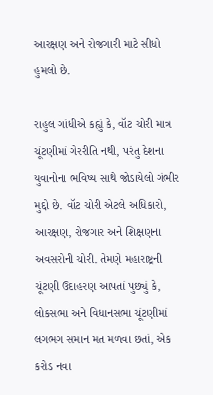આરક્ષણ અને રોજગારી માટે સીધો હુમલો છે.

રાહુલ ગાંધીએ કહ્યું કે, વૉટ ચોરી માત્ર ચૂંટણીમાં ગેરરીતિ નથી, પરંતુ દેશના યુવાનોના ભવિષ્ય સાથે જોડાયેલો ગંભીર મુદ્દો છે. વૉટ ચોરી એટલે અધિકારો, આરક્ષણ, રોજગાર અને શિક્ષણના અવસરોની ચોરી. તેમણે મહારાષ્ટ્રની ચૂંટણી ઉદાહરણ આપતાં પુછ્યું કે, લોકસભા અને વિધાનસભા ચૂંટણીમાં લગભગ સમાન મત મળવા છતાં, એક કરોડ નવા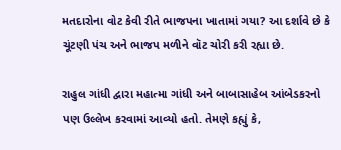મતદારોના વોટ કેવી રીતે ભાજપના ખાતામાં ગયા? આ દર્શાવે છે કે ચૂંટણી પંચ અને ભાજપ મળીને વૉટ ચોરી કરી રહ્યા છે.

રાહુલ ગાંધી દ્વારા મહાત્મા ગાંધી અને બાબાસાહેબ આંબેડકરનો પણ ઉલ્લેખ કરવામાં આવ્યો હતો. તેમણે કહ્યું કે,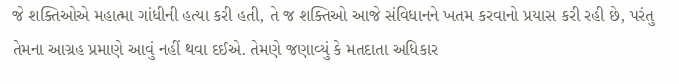જે શક્તિઓએ મહાત્મા ગાંધીની હત્યા કરી હતી, તે જ શક્તિઓ આજે સંવિધાનને ખતમ કરવાનો પ્રયાસ કરી રહી છે, પરંતુ તેમના આગ્રહ પ્રમાણે આવું નહીં થવા દઈએ. તેમણે જણાવ્યું કે મતદાતા અધિકાર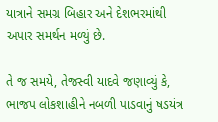યાત્રાને સમગ્ર બિહાર અને દેશભરમાંથી અપાર સમર્થન મળ્યું છે.

તે જ સમયે, તેજસ્વી યાદવે જણાવ્યું કે, ભાજપ લોકશાહીને નબળી પાડવાનું ષડયંત્ર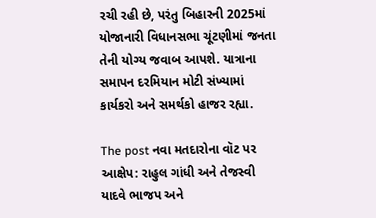રચી રહી છે, પરંતુ બિહારની 2025માં યોજાનારી વિધાનસભા ચૂંટણીમાં જનતા તેની યોગ્ય જવાબ આપશે. યાત્રાના સમાપન દરમિયાન મોટી સંખ્યામાં કાર્યકરો અને સમર્થકો હાજર રહ્યા.

The post નવા મતદારોના વૉટ પર આક્ષેપ: રાહુલ ગાંધી અને તેજસ્વી યાદવે ભાજપ અને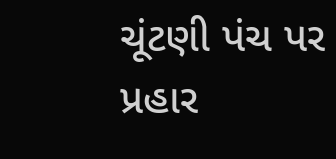ચૂંટણી પંચ પર પ્રહાર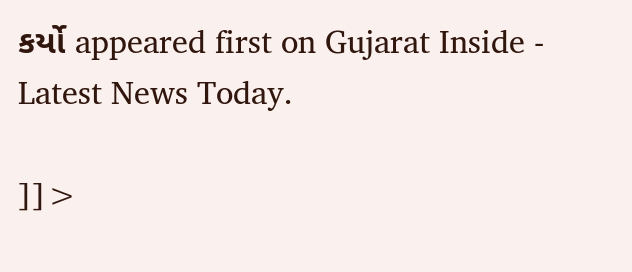કર્યો appeared first on Gujarat Inside - Latest News Today.

]]>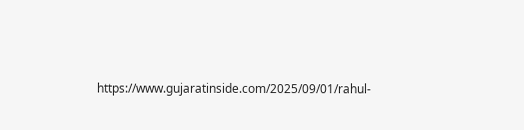https://www.gujaratinside.com/2025/09/01/rahul-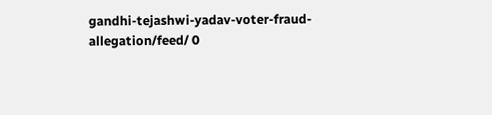gandhi-tejashwi-yadav-voter-fraud-allegation/feed/ 0